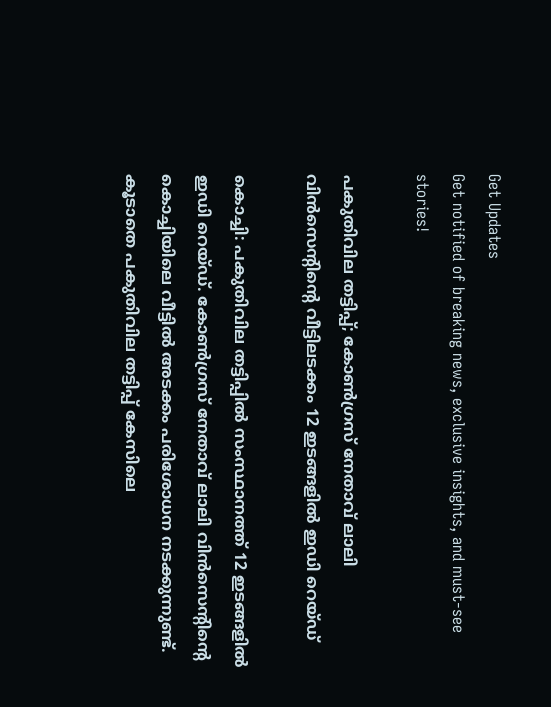Get Updates
Get notified of breaking news, exclusive insights, and must-see stories!

പകുതിവില തട്ടിപ്പ്; കോൺഗ്രസ് നേതാവ് ലാലി വിൻസെന്റിന്റെ വീട്ടിലടക്കം 12 ഇടങ്ങളിൽ ഇഡി റെയ്‌ഡ്‌

കൊച്ചി: പകുതിവില തട്ടിപ്പിൽ സംസ്ഥാനത്ത് 12 ഇടങ്ങളിൽ ഇഡി റെയ്‌ഡ്‌. കോൺഗ്രസ് നേതാവ് ലാലി വിൻസെന്റിന്റെ കൊച്ചിയിലെ വീട്ടിൽ അടക്കം പരിശോധന നടക്കുന്നുണ്ട്. കൂടാതെ പകുതിവില തട്ടിപ്പ് കേസിലെ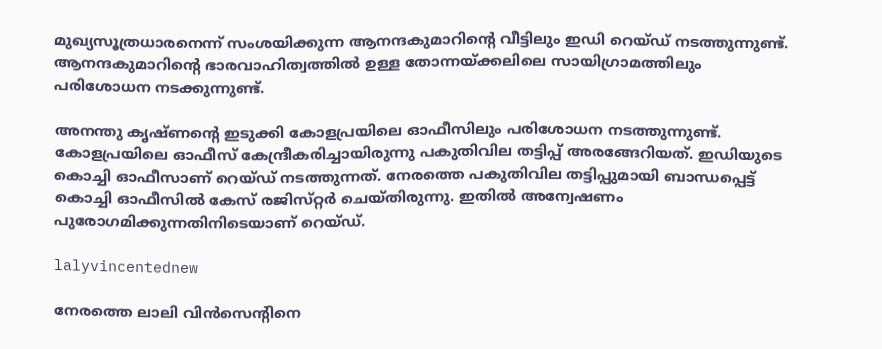മുഖ്യസൂത്രധാരനെന്ന് സംശയിക്കുന്ന ആനന്ദകുമാറിന്റെ വീട്ടിലും ഇഡി റെയ്‌ഡ്‌ നടത്തുന്നുണ്ട്. ആനന്ദകുമാറിന്റെ ഭാരവാഹിത്വത്തിൽ ഉള്ള തോന്നയ്ക്കലിലെ സായിഗ്രാമത്തിലും പരിശോധന നടക്കുന്നുണ്ട്.

അനന്തു കൃഷ്‌ണന്റെ ഇടുക്കി കോളപ്രയിലെ ഓഫീസിലും പരിശോധന നടത്തുന്നുണ്ട്. കോളപ്രയിലെ ഓഫീസ് കേന്ദ്രീകരിച്ചായിരുന്നു പകുതിവില തട്ടിപ്പ് അരങ്ങേറിയത്. ഇഡിയുടെ കൊച്ചി ഓഫീസാണ് റെയ്‌ഡ്‌ നടത്തുന്നത്. നേരത്തെ പകുതിവില തട്ടിപ്പുമായി ബാന്ധപ്പെട്ട് കൊച്ചി ഓഫീസിൽ കേസ്‌ രജിസ്‌റ്റർ ചെയ്‌തിരുന്നു. ഇതിൽ അന്വേഷണം പുരോഗമിക്കുന്നതിനിടെയാണ് റെയ്‌ഡ്‌.

lalyvincentednew

നേരത്തെ ലാലി വിൻസെന്റിനെ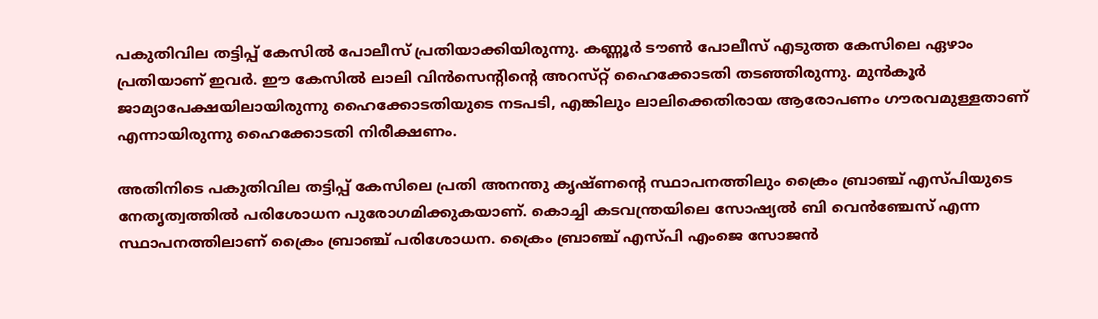പകുതിവില തട്ടിപ്പ് കേസിൽ പോലീസ് പ്രതിയാക്കിയിരുന്നു. കണ്ണൂർ ടൗൺ പോലീസ് എടുത്ത കേസിലെ ഏഴാം പ്രതിയാണ് ഇവർ. ഈ കേസിൽ ലാലി വിൻസെന്റിന്റെ അറസ്‌റ്റ് ഹൈക്കോടതി തടഞ്ഞിരുന്നു. മുൻകൂർ ജാമ്യാപേക്ഷയിലായിരുന്നു ഹൈക്കോടതിയുടെ നടപടി, എങ്കിലും ലാലിക്കെതിരായ ആരോപണം ഗൗരവമുള്ളതാണ് എന്നായിരുന്നു ഹൈക്കോടതി നിരീക്ഷണം.

അതിനിടെ പകുതിവില തട്ടിപ്പ് കേസിലെ പ്രതി അനന്തു കൃഷ്‌ണന്റെ സ്ഥാപനത്തിലും ക്രൈം ബ്രാഞ്ച് എസ്‌പിയുടെ നേതൃത്വത്തിൽ പരിശോധന പുരോഗമിക്കുകയാണ്. കൊച്ചി കടവന്ത്രയിലെ സോഷ്യൽ ബി വെൻഞ്ചേസ് എന്ന സ്ഥാപനത്തിലാണ് ക്രൈം ബ്രാഞ്ച് പരിശോധന. ക്രൈം ബ്രാഞ്ച് എസ്‌പി എംജെ സോജൻ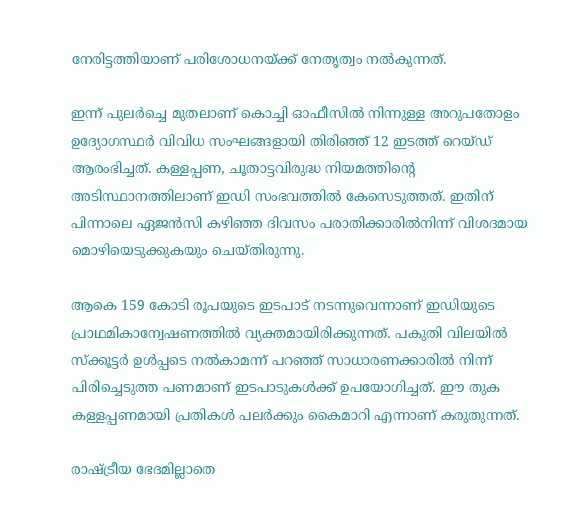നേരിട്ടത്തിയാണ് പരിശോധനയ്ക്ക് നേതൃത്വം നൽകുന്നത്.

ഇന്ന് പുലർച്ചെ മുതലാണ് കൊച്ചി ഓഫീസിൽ നിന്നുള്ള അറുപതോളം ഉദ്യോഗസ്ഥർ വിവിധ സംഘങ്ങളായി തിരിഞ്ഞ് 12 ഇടത്ത് റെയ്‌ഡ്‌ ആരംഭിച്ചത്. കള്ളപ്പണ, ചൂതാട്ടവിരുദ്ധ നിയമത്തിന്റെ അടിസ്ഥാനത്തിലാണ് ഇഡി സംഭവത്തിൽ കേസെടുത്തത്. ഇതിന് പിന്നാലെ ഏജൻസി കഴിഞ്ഞ ദിവസം പരാതിക്കാരിൽനിന്ന് വിശദമായ മൊഴിയെടുക്കുകയും ചെയ്‌തിരുന്നു.

ആകെ 159 കോടി രൂപയുടെ ഇടപാട് നടന്നുവെന്നാണ് ഇഡിയുടെ പ്രാഥമികാന്വേഷണത്തിൽ വ്യക്തമായിരിക്കുന്നത്. പകുതി വിലയിൽ സ്ക്കൂട്ടർ ഉൾപ്പടെ നൽകാമന്ന് പറഞ്ഞ് സാധാരണക്കാരിൽ നിന്ന് പിരിച്ചെടുത്ത പണമാണ് ഇടപാടുകൾക്ക് ഉപയോഗിച്ചത്. ഈ തുക കള്ളപ്പണമായി പ്രതികൾ പലർക്കും കൈമാറി എന്നാണ് കരുതുന്നത്.

രാഷ്ട്രീയ ഭേദമില്ലാതെ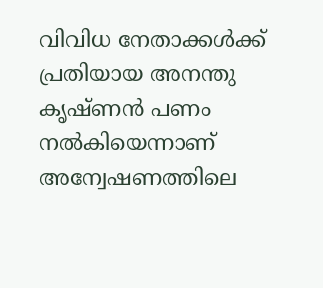വിവിധ നേതാക്കള്‍ക്ക് പ്രതിയായ അനന്തു കൃഷ്‌ണൻ പണം നല്‍കിയെന്നാണ് അന്വേഷണത്തിലെ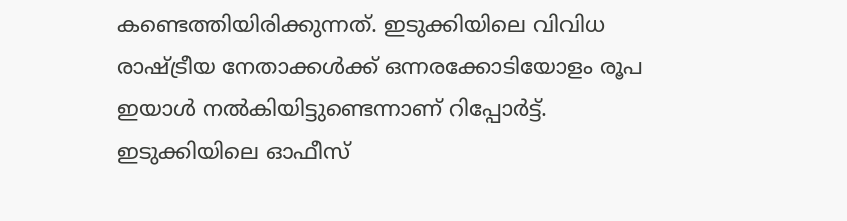കണ്ടെത്തിയിരിക്കുന്നത്. ഇടുക്കിയിലെ വിവിധ രാഷ്ട്രീയ നേതാക്കള്‍ക്ക് ഒന്നരക്കോടിയോളം രൂപ ഇയാള്‍ നല്‍കിയിട്ടുണ്ടെന്നാണ് റിപ്പോർട്ട്. ഇടുക്കിയിലെ ഓഫീസ്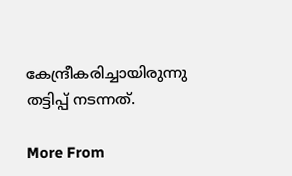കേന്ദ്രീകരിച്ചായിരുന്നു തട്ടിപ്പ് നടന്നത്.

More From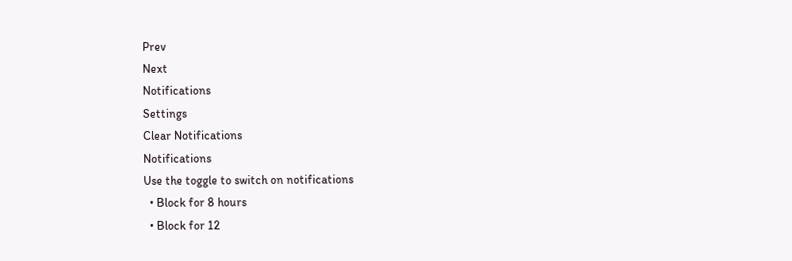Prev
Next
Notifications
Settings
Clear Notifications
Notifications
Use the toggle to switch on notifications
  • Block for 8 hours
  • Block for 12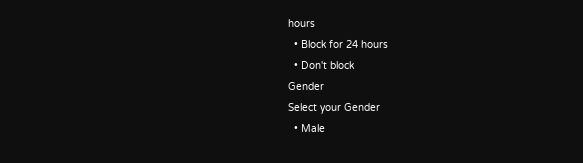hours
  • Block for 24 hours
  • Don't block
Gender
Select your Gender
  • Male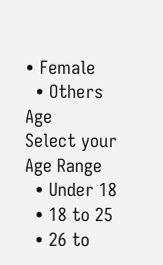• Female
  • Others
Age
Select your Age Range
  • Under 18
  • 18 to 25
  • 26 to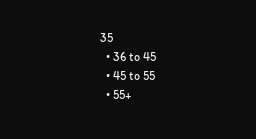35
  • 36 to 45
  • 45 to 55
  • 55+